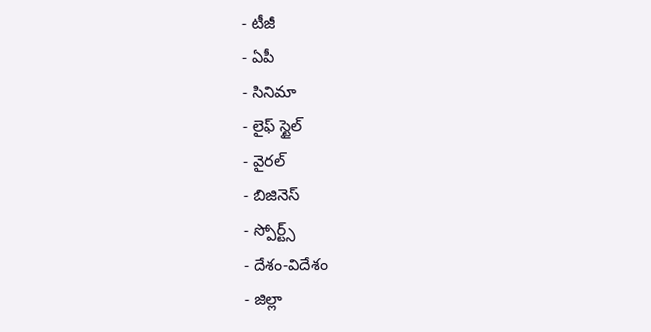- టీజీ
- ఏపీ
- సినిమా
- లైఫ్ స్టైల్
- వైరల్
- బిజినెస్
- స్పోర్ట్స్
- దేశం-విదేశం
- జిల్లా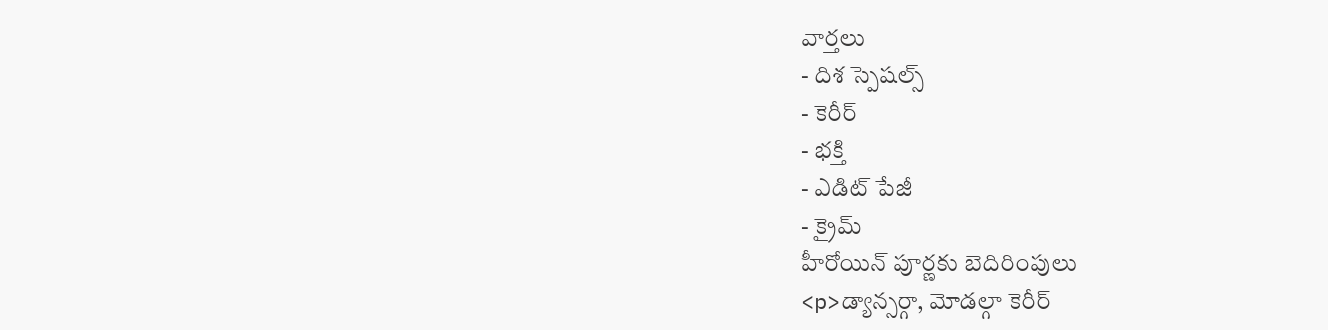వార్తలు
- దిశ స్పెషల్స్
- కెరీర్
- భక్తి
- ఎడిట్ పేజీ
- క్రైమ్
హీరోయిన్ పూర్ణకు బెదిరింపులు
<p>డ్యాన్సర్గా, మోడల్గా కెరీర్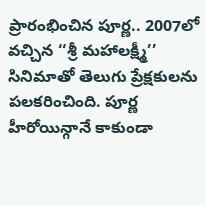ప్రారంభించిన పూర్ణ.. 2007లో వచ్చిన ‘‘శ్రీ మహాలక్ష్మీ’’ సినిమాతో తెలుగు ప్రేక్షకులను పలకరించింది. పూర్ణ హీరోయిన్గానే కాకుండా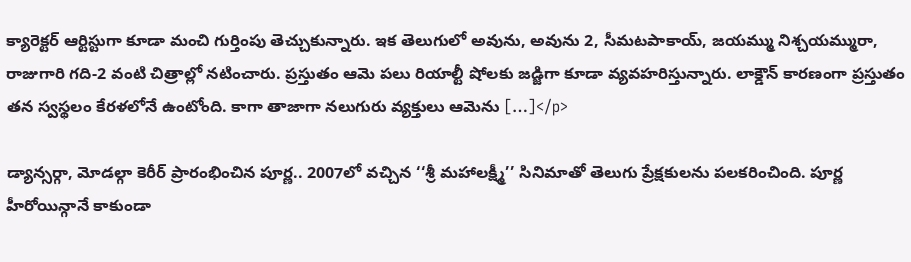క్యారెక్టర్ ఆర్టిస్టుగా కూడా మంచి గుర్తింపు తెచ్చుకున్నారు. ఇక తెలుగులో అవును, అవును 2, సీమటపాకాయ్, జయమ్ము నిశ్చయమ్మురా, రాజుగారి గది-2 వంటి చిత్రాల్లో నటించారు. ప్రస్తుతం ఆమె పలు రియాల్టీ షోలకు జడ్జిగా కూడా వ్యవహరిస్తున్నారు. లాక్డౌన్ కారణంగా ప్రస్తుతం తన స్వస్థలం కేరళలోనే ఉంటోంది. కాగా తాజాగా నలుగురు వ్యక్తులు ఆమెను […]</p>

డ్యాన్సర్గా, మోడల్గా కెరీర్ ప్రారంభించిన పూర్ణ.. 2007లో వచ్చిన ‘‘శ్రీ మహాలక్ష్మీ’’ సినిమాతో తెలుగు ప్రేక్షకులను పలకరించింది. పూర్ణ హీరోయిన్గానే కాకుండా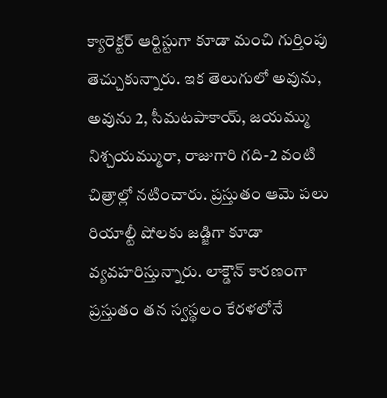క్యారెక్టర్ ఆర్టిస్టుగా కూడా మంచి గుర్తింపు తెచ్చుకున్నారు. ఇక తెలుగులో అవును, అవును 2, సీమటపాకాయ్, జయమ్ము నిశ్చయమ్మురా, రాజుగారి గది-2 వంటి చిత్రాల్లో నటించారు. ప్రస్తుతం ఆమె పలు రియాల్టీ షోలకు జడ్జిగా కూడా వ్యవహరిస్తున్నారు. లాక్డౌన్ కారణంగా ప్రస్తుతం తన స్వస్థలం కేరళలోనే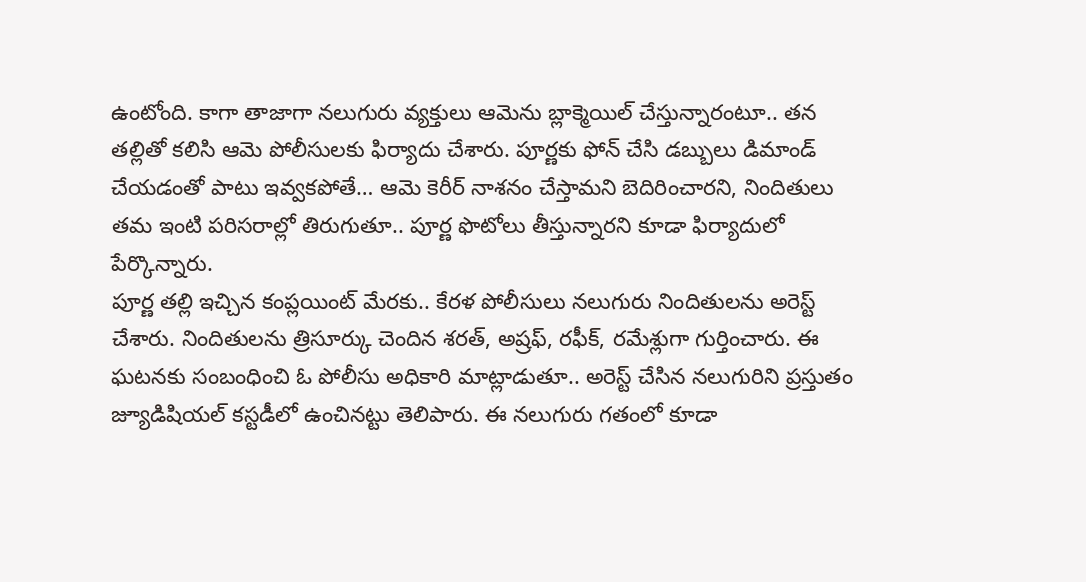ఉంటోంది. కాగా తాజాగా నలుగురు వ్యక్తులు ఆమెను బ్లాక్మెయిల్ చేస్తున్నారంటూ.. తన తల్లితో కలిసి ఆమె పోలీసులకు ఫిర్యాదు చేశారు. పూర్ణకు ఫోన్ చేసి డబ్బులు డిమాండ్ చేయడంతో పాటు ఇవ్వకపోతే… ఆమె కెరీర్ నాశనం చేస్తామని బెదిరించారని, నిందితులు తమ ఇంటి పరిసరాల్లో తిరుగుతూ.. పూర్ణ ఫొటోలు తీస్తున్నారని కూడా ఫిర్యాదులో పేర్కొన్నారు.
పూర్ణ తల్లి ఇచ్చిన కంప్లయింట్ మేరకు.. కేరళ పోలీసులు నలుగురు నిందితులను అరెస్ట్ చేశారు. నిందితులను త్రిసూర్కు చెందిన శరత్, అష్రఫ్, రఫీక్, రమేశ్లుగా గుర్తించారు. ఈ ఘటనకు సంబంధించి ఓ పోలీసు అధికారి మాట్లాడుతూ.. అరెస్ట్ చేసిన నలుగురిని ప్రస్తుతం జ్యూడిషియల్ కస్టడీలో ఉంచినట్టు తెలిపారు. ఈ నలుగురు గతంలో కూడా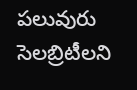పలువురు సెలబ్రిటీలని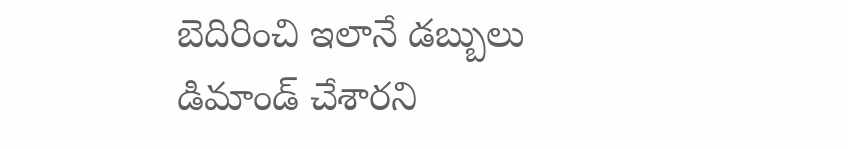బెదిరించి ఇలానే డబ్బులు డిమాండ్ చేశారని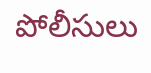పోలీసులు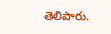తెలిపారు.